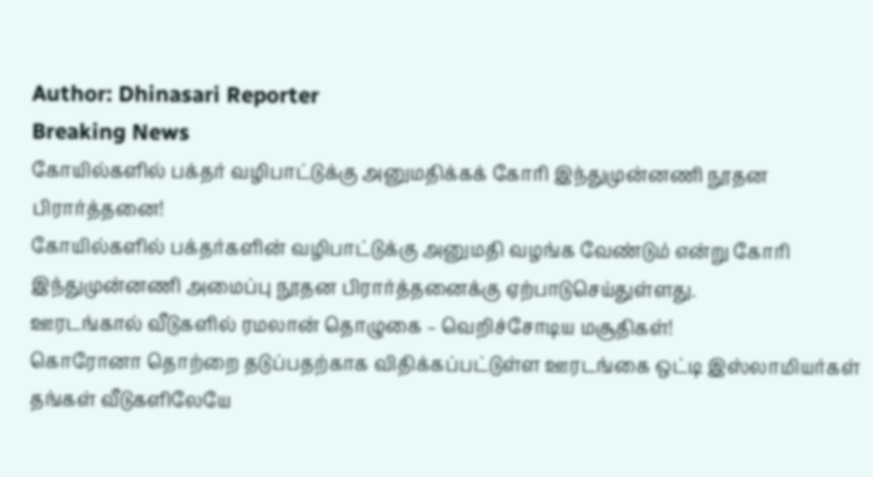Author: Dhinasari Reporter
Breaking News
கோயில்களில் பக்தர் வழிபாட்டுக்கு அனுமதிக்கக் கோரி இந்துமுன்னணி நூதன பிரார்த்தனை!
கோயில்களில் பக்தர்களின் வழிபாட்டுக்கு அனுமதி வழங்க வேண்டும் என்று கோரி இந்துமுன்னணி அமைப்பு நூதன பிரார்த்தனைக்கு ஏற்பாடுசெய்துள்ளது.
ஊரடங்கால் வீடுகளில் ரமலான் தொழுகை – வெறிச்சோடிய மசூதிகள்!
கொரோனா தொற்றை தடுப்பதற்காக விதிக்கப்பட்டுள்ள ஊரடங்கை ஒட்டி இஸ்லாமியர்கள் தங்கள் வீடுகளிலேயே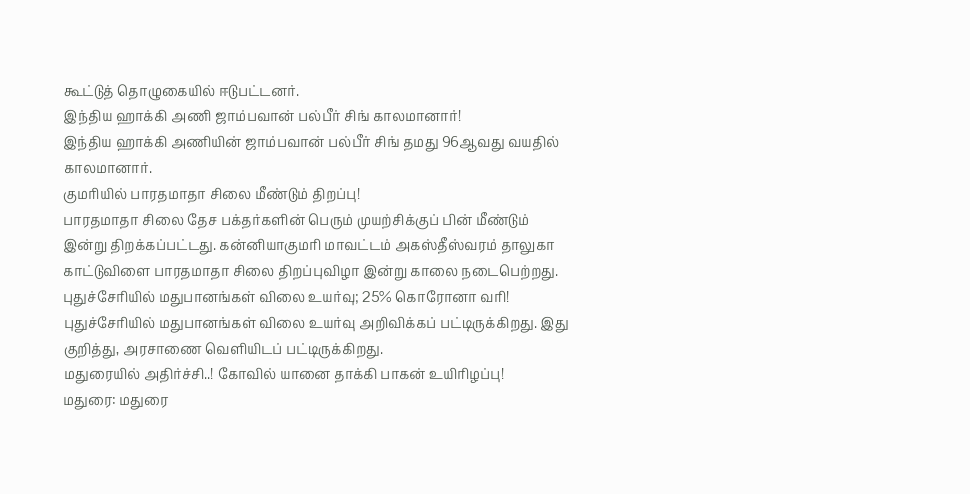கூட்டுத் தொழுகையில் ஈடுபட்டனர்.
இந்திய ஹாக்கி அணி ஜாம்பவான் பல்பீர் சிங் காலமானார்!
இந்திய ஹாக்கி அணியின் ஜாம்பவான் பல்பீர் சிங் தமது 96ஆவது வயதில் காலமானார்.
குமரியில் பாரதமாதா சிலை மீண்டும் திறப்பு!
பாரதமாதா சிலை தேச பக்தர்களின் பெரும் முயற்சிக்குப் பின் மீண்டும் இன்று திறக்கப்பட்டது. கன்னியாகுமரி மாவட்டம் அகஸ்தீஸ்வரம் தாலுகா காட்டுவிளை பாரதமாதா சிலை திறப்புவிழா இன்று காலை நடைபெற்றது.
புதுச்சேரியில் மதுபானங்கள் விலை உயர்வு; 25% கொரோனா வரி!
புதுச்சேரியில் மதுபானங்கள் விலை உயர்வு அறிவிக்கப் பட்டிருக்கிறது. இது குறித்து, அரசாணை வெளியிடப் பட்டிருக்கிறது.
மதுரையில் அதிர்ச்சி..! கோவில் யானை தாக்கி பாகன் உயிரிழப்பு!
மதுரை: மதுரை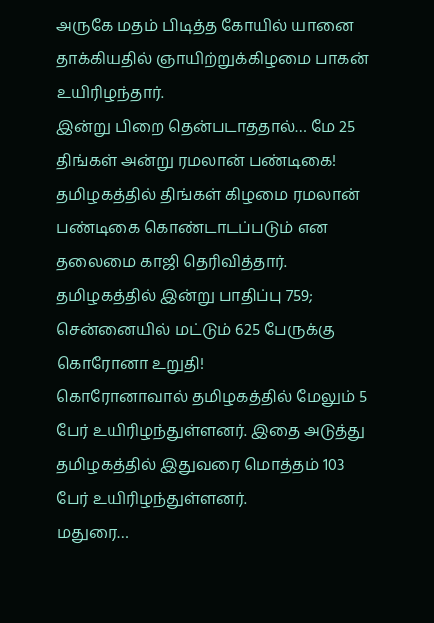அருகே மதம் பிடித்த கோயில் யானை தாக்கியதில் ஞாயிற்றுக்கிழமை பாகன் உயிரிழந்தார்.
இன்று பிறை தென்படாததால்… மே 25 திங்கள் அன்று ரமலான் பண்டிகை!
தமிழகத்தில் திங்கள் கிழமை ரமலான் பண்டிகை கொண்டாடப்படும் என தலைமை காஜி தெரிவித்தார்.
தமிழகத்தில் இன்று பாதிப்பு 759; சென்னையில் மட்டும் 625 பேருக்கு கொரோனா உறுதி!
கொரோனாவால் தமிழகத்தில் மேலும் 5 பேர் உயிரிழந்துள்ளனர். இதை அடுத்து தமிழகத்தில் இதுவரை மொத்தம் 103 பேர் உயிரிழந்துள்ளனர்.
மதுரை…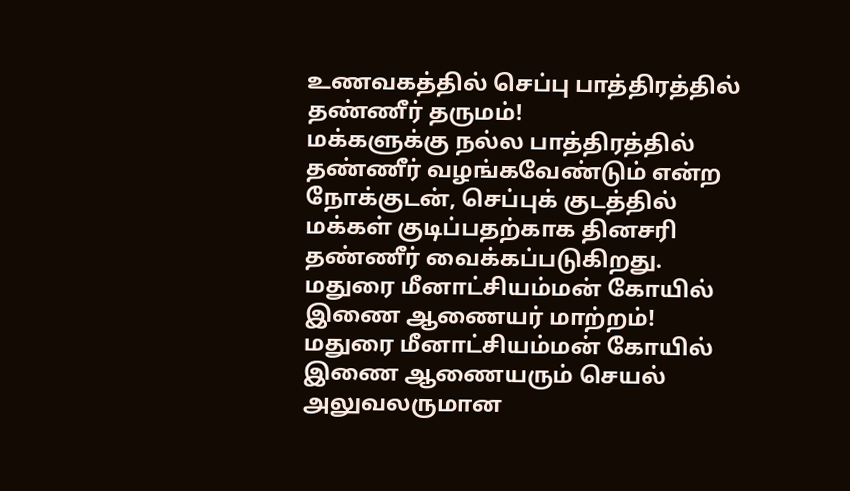உணவகத்தில் செப்பு பாத்திரத்தில் தண்ணீர் தருமம்!
மக்களுக்கு நல்ல பாத்திரத்தில் தண்ணீர் வழங்கவேண்டும் என்ற நோக்குடன், செப்புக் குடத்தில் மக்கள் குடிப்பதற்காக தினசரி தண்ணீர் வைக்கப்படுகிறது.
மதுரை மீனாட்சியம்மன் கோயில் இணை ஆணையர் மாற்றம்!
மதுரை மீனாட்சியம்மன் கோயில் இணை ஆணையரும் செயல் அலுவலருமான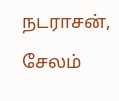நடராசன், சேலம்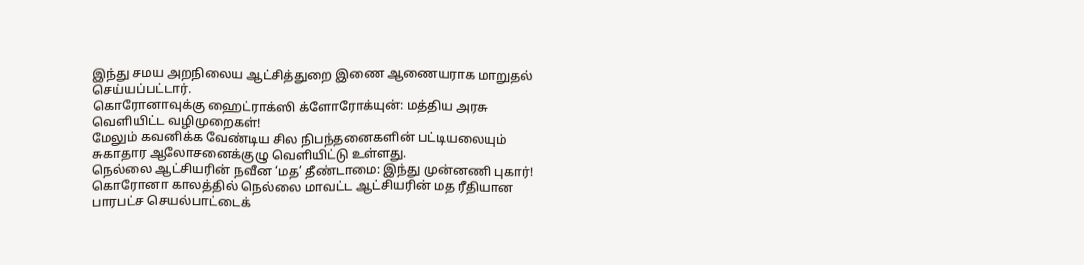இந்து சமய அறநிலைய ஆட்சித்துறை இணை ஆணையராக மாறுதல் செய்யப்பட்டார்.
கொரோனாவுக்கு ஹைட்ராக்ஸி க்ளோரோக்யுன்: மத்திய அரசு வெளியிட்ட வழிமுறைகள்!
மேலும் கவனிக்க வேண்டிய சில நிபந்தனைகளின் பட்டியலையும் சுகாதார ஆலோசனைக்குழு வெளியிட்டு உள்ளது.
நெல்லை ஆட்சியரின் நவீன ‘மத’ தீண்டாமை: இந்து முன்னணி புகார்!
கொரோனா காலத்தில் நெல்லை மாவட்ட ஆட்சியரின் மத ரீதியான பாரபட்ச செயல்பாட்டைக்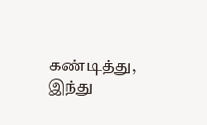கண்டித்து, இந்து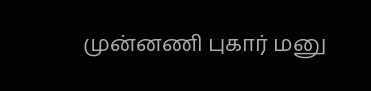முன்னணி புகார் மனு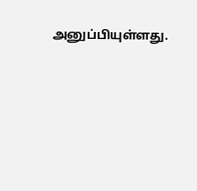அனுப்பியுள்ளது.